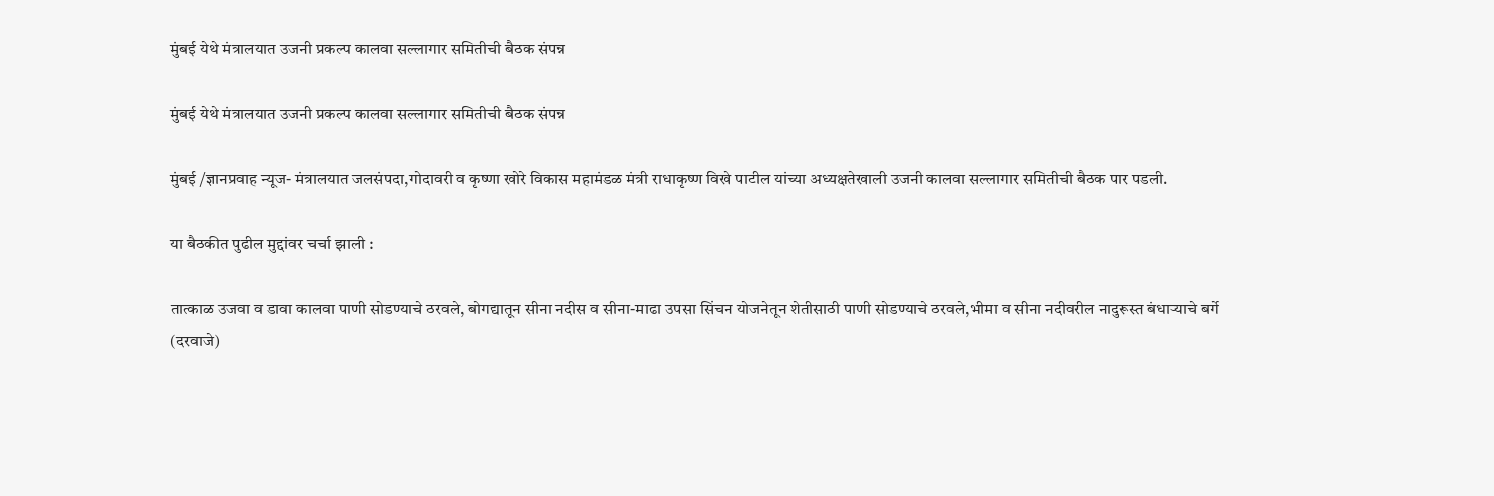मुंबई येथे मंत्रालयात उजनी प्रकल्प कालवा सल्लागार समितीची बैठक संपन्न

मुंबई येथे मंत्रालयात उजनी प्रकल्प कालवा सल्लागार समितीची बैठक संपन्न

मुंबई /ज्ञानप्रवाह न्यूज- मंत्रालयात जलसंपदा,गोदावरी व कृष्णा खोरे विकास महामंडळ मंत्री राधाकृष्ण विखे पाटील यांच्या अध्यक्षतेखाली उजनी कालवा सल्लागार समितीची बैठक पार पडली.

या बैठकीत पुढील मुद्दांवर चर्चा झाली :

तात्काळ उजवा व डावा कालवा पाणी सोडण्याचे ठरवले, बोगद्यातून सीना नदीस व सीना-माढा उपसा सिंचन योजनेतून शेतीसाठी पाणी सोडण्याचे ठरवले,भीमा व सीना नदीवरील नादुरूस्त बंधाऱ्याचे बर्गे (दरवाजे)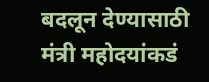बदलून देण्यासाठी मंत्री महोदयांकडं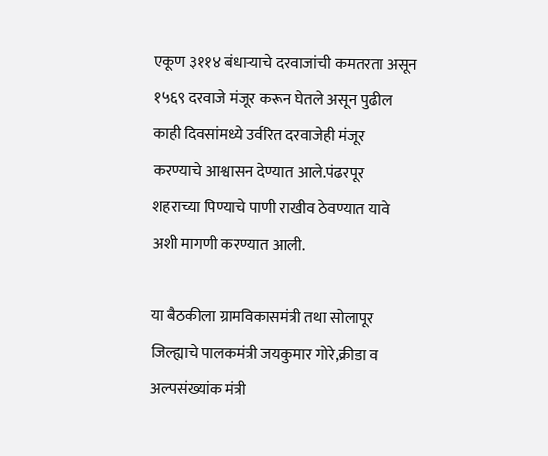एकूण ३११४ बंधाऱ्याचे दरवाजांची कमतरता असून १५६९ दरवाजे मंजूर करून घेतले असून पुढील काही दिवसांमध्ये उर्वरित दरवाजेही मंजूर करण्याचे आश्वासन देण्यात आले.पंढरपूर शहराच्या पिण्याचे पाणी राखीव ठेवण्यात यावे अशी मागणी करण्यात आली.

या बैठकीला ग्रामविकासमंत्री तथा सोलापूर जिल्ह्याचे पालकमंत्री जयकुमार गोरे,क्रीडा व अल्पसंख्यांक मंत्री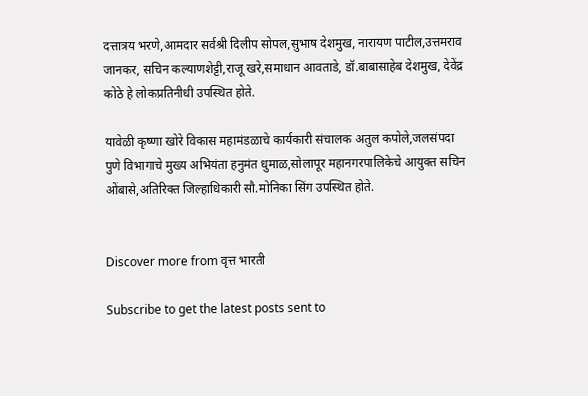दत्तात्रय भरणे,आमदार सर्वश्री दिलीप सोपल,सुभाष देशमुख, नारायण पाटील,उत्तमराव जानकर, सचिन कल्याणशेट्टी,राजू खरे,समाधान आवताडे, डॉ.बाबासाहेब देशमुख, देवेंद्र कोठे हे लोकप्रतिनीधी उपस्थित होते.

यावेळी कृष्णा खोरे विकास महामंडळाचे कार्यकारी संचालक अतुल कपोले,जलसंपदा पुणे विभागाचे मुख्य अभियंता हनुमंत धुमाळ,सोलापूर महानगरपालिकेचे आयुक्त सचिन ओंबासे,अतिरिक्त जिल्हाधिकारी सौ.मोनिका सिंग उपस्थित होते.


Discover more from वृत्त भारती

Subscribe to get the latest posts sent to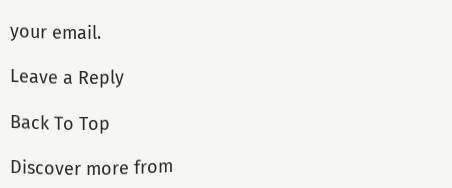your email.

Leave a Reply

Back To Top

Discover more from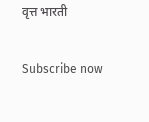वृत्त भारती

Subscribe now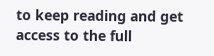to keep reading and get access to the full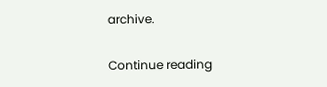archive.

Continue reading